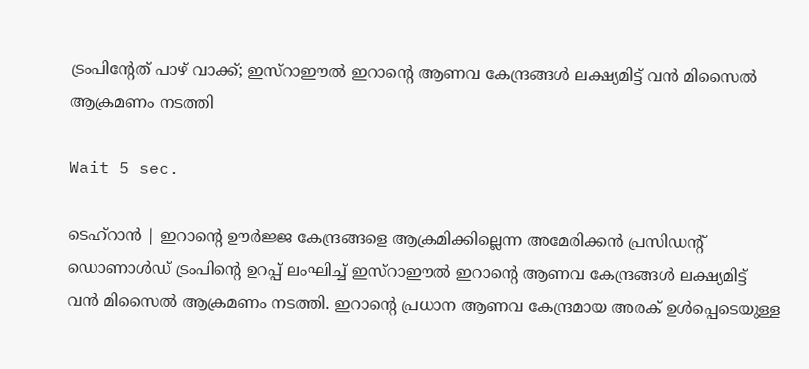ട്രംപിന്റേത് പാഴ് വാക്ക്; ഇസ്‌റാഈല്‍ ഇറാന്റെ ആണവ കേന്ദ്രങ്ങള്‍ ലക്ഷ്യമിട്ട് വന്‍ മിസൈല്‍ ആക്രമണം നടത്തി

Wait 5 sec.

ടെഹ്‌റാന്‍ | ഇറാന്റെ ഊര്‍ജ്ജ കേന്ദ്രങ്ങളെ ആക്രമിക്കില്ലെന്ന അമേരിക്കന്‍ പ്രസിഡന്റ് ഡൊണാള്‍ഡ് ട്രംപിന്റെ ഉറപ്പ് ലംഘിച്ച് ഇസ്‌റാഈല്‍ ഇറാന്റെ ആണവ കേന്ദ്രങ്ങള്‍ ലക്ഷ്യമിട്ട് വന്‍ മിസൈല്‍ ആക്രമണം നടത്തി. ഇറാന്റെ പ്രധാന ആണവ കേന്ദ്രമായ അരക് ഉള്‍പ്പെടെയുള്ള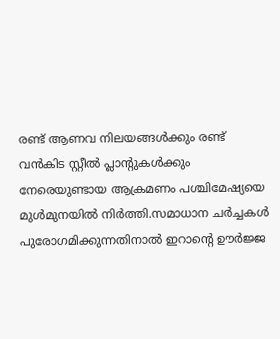രണ്ട് ആണവ നിലയങ്ങള്‍ക്കും രണ്ട് വന്‍കിട സ്റ്റീല്‍ പ്ലാന്റുകള്‍ക്കും നേരെയുണ്ടായ ആക്രമണം പശ്ചിമേഷ്യയെ മുള്‍മുനയില്‍ നിര്‍ത്തി.സമാധാന ചര്‍ച്ചകള്‍ പുരോഗമിക്കുന്നതിനാല്‍ ഇറാന്റെ ഊര്‍ജ്ജ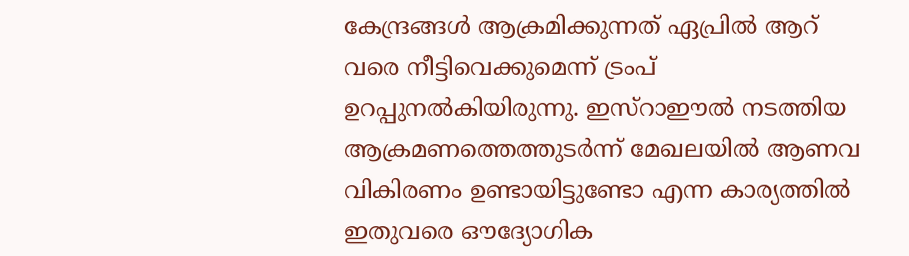കേന്ദ്രങ്ങള്‍ ആക്രമിക്കുന്നത് ഏപ്രില്‍ ആറ് വരെ നീട്ടിവെക്കുമെന്ന് ട്രംപ് ഉറപ്പുനല്‍കിയിരുന്നു. ഇസ്‌റാഈല്‍ നടത്തിയ ആക്രമണത്തെത്തുടര്‍ന്ന് മേഖലയില്‍ ആണവ വികിരണം ഉണ്ടായിട്ടുണ്ടോ എന്ന കാര്യത്തില്‍ ഇതുവരെ ഔദ്യോഗിക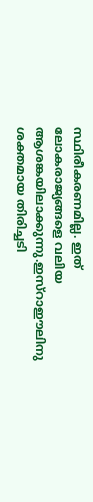സ്ഥിരീകരണമില്ല. ഇത് ലോകരാജ്യങ്ങളെ വലിയ ആശങ്കയിലാക്കുന്നു.ഇസ്‌റാഈലിനു ശക്തമായ തിരിച്ചടി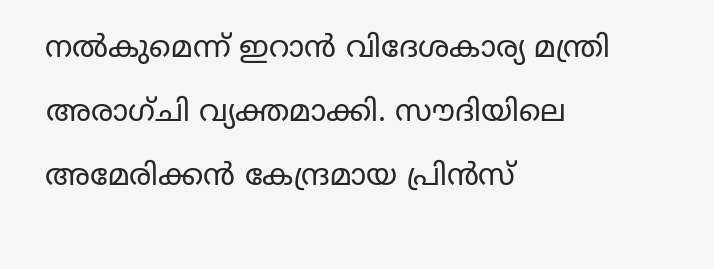നല്‍കുമെന്ന് ഇറാന്‍ വിദേശകാര്യ മന്ത്രി അരാഗ്ചി വ്യക്തമാക്കി. സൗദിയിലെ അമേരിക്കന്‍ കേന്ദ്രമായ പ്രിന്‍സ്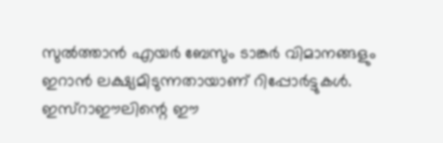സുല്‍ത്താന്‍ എയര്‍ ബേസും ടാങ്കര്‍ വിമാനങ്ങളും ഇറാന്‍ ലക്ഷ്യമിടുന്നതായാണ് റിപ്പോര്‍ട്ടുകള്‍. ഇസ്‌റാഈലിന്റെ ഈ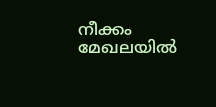നീക്കം മേഖലയില്‍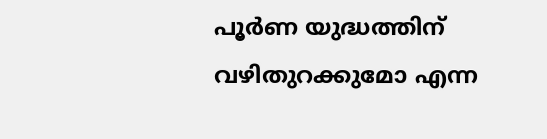പൂര്‍ണ യുദ്ധത്തിന് വഴിതുറക്കുമോ എന്ന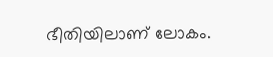ഭീതിയിലാണ് ലോകം.